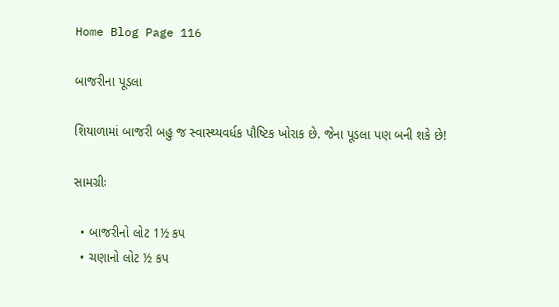Home Blog Page 116

બાજરીના પૂડલા

શિયાળામાં બાજરી બહુ જ સ્વાસ્થ્યવર્ધક પૌષ્ટિક ખોરાક છે. જેના પૂડલા પણ બની શકે છે!

સામગ્રીઃ

  • બાજરીનો લોટ 1½ કપ
  • ચણાનો લોટ ½ કપ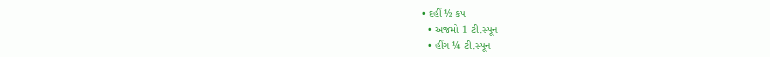• દહીં ½ કપ
  • અજમો 1 ટી.સ્પૂન
  • હીંગ ¼ ટી.સ્પૂન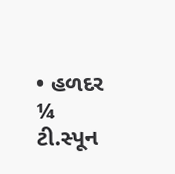• હળદર ¼ ટી.સ્પૂન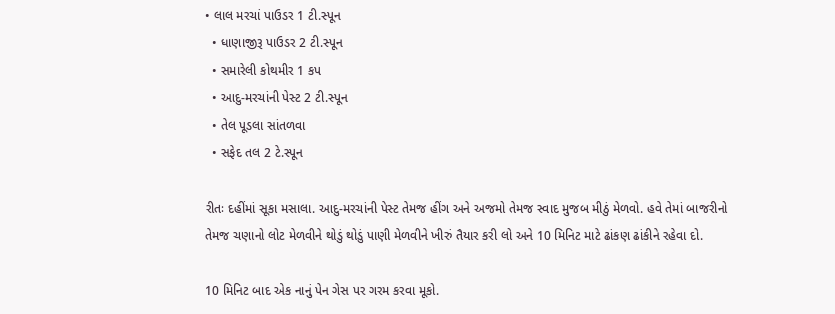• લાલ મરચાં પાઉડર 1 ટી.સ્પૂન
  • ધાણાજીરૂ પાઉડર 2 ટી.સ્પૂન
  • સમારેલી કોથમીર 1 કપ
  • આદુ-મરચાંની પેસ્ટ 2 ટી.સ્પૂન
  • તેલ પૂડલા સાંતળવા
  • સફેદ તલ 2 ટે.સ્પૂન

રીતઃ દહીંમાં સૂકા મસાલા. આદુ-મરચાંની પેસ્ટ તેમજ હીંગ અને અજમો તેમજ સ્વાદ મુજબ મીઠું મેળવો. હવે તેમાં બાજરીનો તેમજ ચણાનો લોટ મેળવીને થોડું થોડું પાણી મેળવીને ખીરું તૈયાર કરી લો અને 10 મિનિટ માટે ઢાંકણ ઢાંકીને રહેવા દો.

10 મિનિટ બાદ એક નાનું પેન ગેસ પર ગરમ કરવા મૂકો.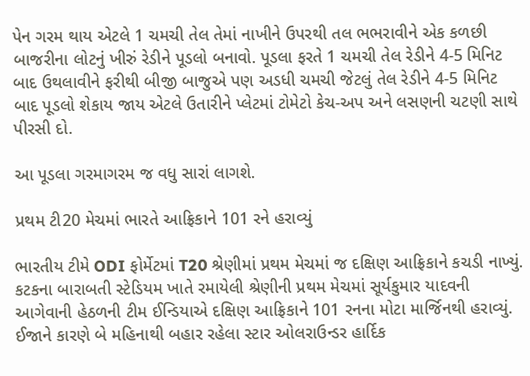પેન ગરમ થાય એટલે 1 ચમચી તેલ તેમાં નાખીને ઉપરથી તલ ભભરાવીને એક કળછી બાજરીના લોટનું ખીરું રેડીને પૂડલો બનાવો. પૂડલા ફરતે 1 ચમચી તેલ રેડીને 4-5 મિનિટ બાદ ઉથલાવીને ફરીથી બીજી બાજુએ પણ અડધી ચમચી જેટલું તેલ રેડીને 4-5 મિનિટ બાદ પૂડલો શેકાય જાય એટલે ઉતારીને પ્લેટમાં ટોમેટો કેચ-અપ અને લસણની ચટણી સાથે પીરસી દો.

આ પૂડલા ગરમાગરમ જ વધુ સારાં લાગશે.

પ્રથમ ટી20 મેચમાં ભારતે આફ્રિકાને 101 રને હરાવ્યું

ભારતીય ટીમે ODI ફોર્મેટમાં T20 શ્રેણીમાં પ્રથમ મેચમાં જ દક્ષિણ આફ્રિકાને કચડી નાખ્યું. કટકના બારાબતી સ્ટેડિયમ ખાતે રમાયેલી શ્રેણીની પ્રથમ મેચમાં સૂર્યકુમાર યાદવની આગેવાની હેઠળની ટીમ ઈન્ડિયાએ દક્ષિણ આફ્રિકાને 101 રનના મોટા માર્જિનથી હરાવ્યું. ઈજાને કારણે બે મહિનાથી બહાર રહેલા સ્ટાર ઓલરાઉન્ડર હાર્દિક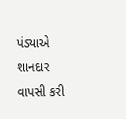પંડ્યાએ શાનદાર વાપસી કરી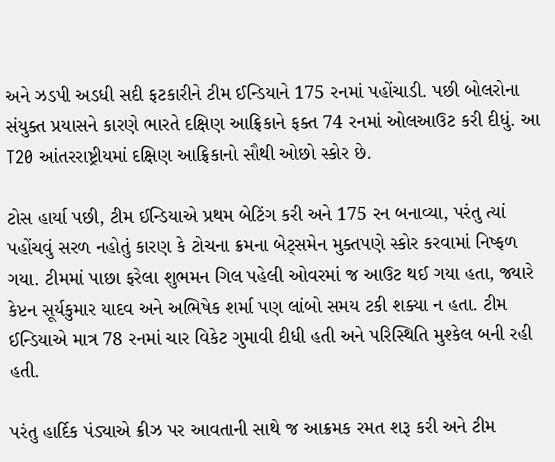અને ઝડપી અડધી સદી ફટકારીને ટીમ ઈન્ડિયાને 175 રનમાં પહોંચાડી. પછી બોલરોના સંયુક્ત પ્રયાસને કારણે ભારતે દક્ષિણ આફ્રિકાને ફક્ત 74 રનમાં ઓલઆઉટ કરી દીધું. આ T20 આંતરરાષ્ટ્રીયમાં દક્ષિણ આફ્રિકાનો સૌથી ઓછો સ્કોર છે.

ટોસ હાર્યા પછી, ટીમ ઈન્ડિયાએ પ્રથમ બેટિંગ કરી અને 175 રન બનાવ્યા, પરંતુ ત્યાં પહોંચવું સરળ નહોતું કારણ કે ટોચના ક્રમના બેટ્સમેન મુક્તપણે સ્કોર કરવામાં નિષ્ફળ ગયા. ટીમમાં પાછા ફરેલા શુભમન ગિલ પહેલી ઓવરમાં જ આઉટ થઈ ગયા હતા, જ્યારે કેપ્ટન સૂર્યકુમાર યાદવ અને અભિષેક શર્મા પણ લાંબો સમય ટકી શક્યા ન હતા. ટીમ ઈન્ડિયાએ માત્ર 78 રનમાં ચાર વિકેટ ગુમાવી દીધી હતી અને પરિસ્થિતિ મુશ્કેલ બની રહી હતી.

પરંતુ હાર્દિક પંડ્યાએ ક્રીઝ પર આવતાની સાથે જ આક્રમક રમત શરૂ કરી અને ટીમ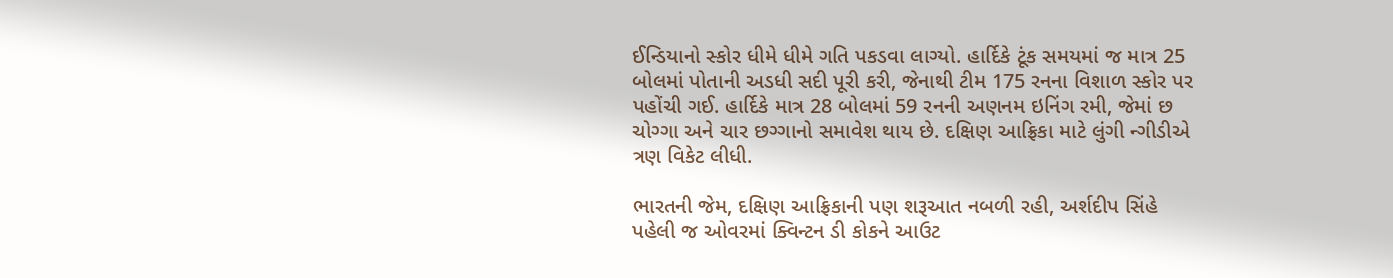ઈન્ડિયાનો સ્કોર ધીમે ધીમે ગતિ પકડવા લાગ્યો. હાર્દિકે ટૂંક સમયમાં જ માત્ર 25 બોલમાં પોતાની અડધી સદી પૂરી કરી, જેનાથી ટીમ 175 રનના વિશાળ સ્કોર પર પહોંચી ગઈ. હાર્દિકે માત્ર 28 બોલમાં 59 રનની અણનમ ઇનિંગ રમી, જેમાં છ ચોગ્ગા અને ચાર છગ્ગાનો સમાવેશ થાય છે. દક્ષિણ આફ્રિકા માટે લુંગી ન્ગીડીએ ત્રણ વિકેટ લીધી.

ભારતની જેમ, દક્ષિણ આફ્રિકાની પણ શરૂઆત નબળી રહી, અર્શદીપ સિંહે પહેલી જ ઓવરમાં ક્વિન્ટન ડી કોકને આઉટ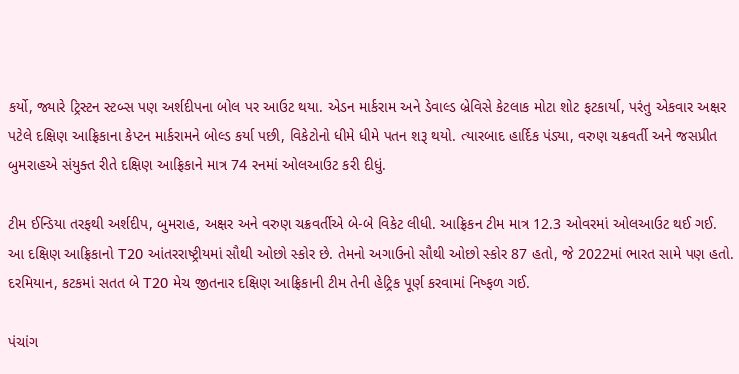કર્યો, જ્યારે ટ્રિસ્ટન સ્ટબ્સ પણ અર્શદીપના બોલ પર આઉટ થયા. એડન માર્કરામ અને ડેવાલ્ડ બ્રેવિસે કેટલાક મોટા શોટ ફટકાર્યા, પરંતુ એકવાર અક્ષર પટેલે દક્ષિણ આફ્રિકાના કેપ્ટન માર્કરામને બોલ્ડ કર્યા પછી, વિકેટોનો ધીમે ધીમે પતન શરૂ થયો. ત્યારબાદ હાર્દિક પંડ્યા, વરુણ ચક્રવર્તી અને જસપ્રીત બુમરાહએ સંયુક્ત રીતે દક્ષિણ આફ્રિકાને માત્ર 74 રનમાં ઓલઆઉટ કરી દીધું.

ટીમ ઈન્ડિયા તરફથી અર્શદીપ, બુમરાહ, અક્ષર અને વરુણ ચક્રવર્તીએ બે-બે વિકેટ લીધી. આફ્રિકન ટીમ માત્ર 12.3 ઓવરમાં ઓલઆઉટ થઈ ગઈ. આ દક્ષિણ આફ્રિકાનો T20 આંતરરાષ્ટ્રીયમાં સૌથી ઓછો સ્કોર છે. તેમનો અગાઉનો સૌથી ઓછો સ્કોર 87 હતો, જે 2022માં ભારત સામે પણ હતો. દરમિયાન, કટકમાં સતત બે T20 મેચ જીતનાર દક્ષિણ આફ્રિકાની ટીમ તેની હેટ્રિક પૂર્ણ કરવામાં નિષ્ફળ ગઈ.

પંચાંગ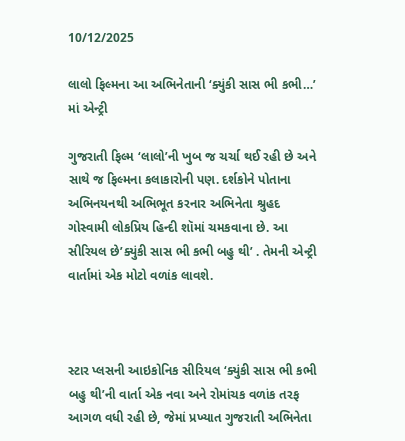10/12/2025

લાલો ફિલ્મના આ અભિનેતાની ‘ક્યુંકી સાસ ભી કભી…’ માં એન્ટ્રી

ગુજરાતી ફિલ્મ ‘લાલો’ની ખુબ જ ચર્ચા થઈ રહી છે અને સાથે જ ફિલ્મના કલાકારોની પણ. દર્શકોને પોતાના અભિનયનથી અભિભૂત કરનાર અભિનેતા શ્રુહદ ગોસ્વામી લોકપ્રિય હિન્દી શૉમાં ચમકવાના છે. આ સીરિયલ છે’ક્યુંકી સાસ ભી કભી બહુ થી’ . તેમની એન્ટ્રી વાર્તામાં એક મોટો વળાંક લાવશે.



સ્ટાર પ્લસની આઇકોનિક સીરિયલ ‘ક્યુંકી સાસ ભી કભી બહુ થી’ની વાર્તા એક નવા અને રોમાંચક વળાંક તરફ આગળ વધી રહી છે, જેમાં પ્રખ્યાત ગુજરાતી અભિનેતા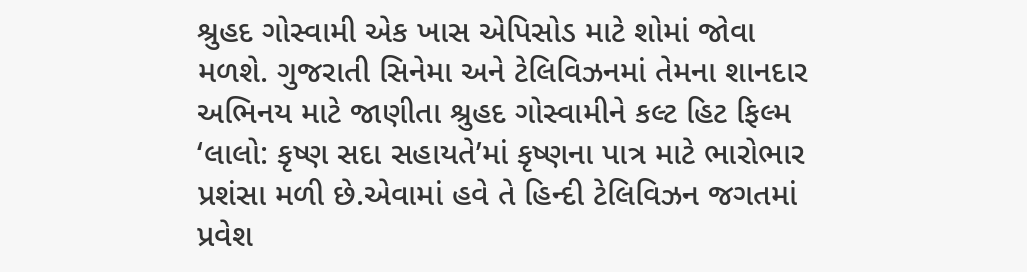શ્રુહદ ગોસ્વામી એક ખાસ એપિસોડ માટે શોમાં જોવા મળશે. ગુજરાતી સિનેમા અને ટેલિવિઝનમાં તેમના શાનદાર અભિનય માટે જાણીતા શ્રુહદ ગોસ્વામીને કલ્ટ હિટ ફિલ્મ ‘લાલો: કૃષ્ણ સદા સહાયતે’માં કૃષ્ણના પાત્ર માટે ભારોભાર પ્રશંસા મળી છે.એવામાં હવે તે હિન્દી ટેલિવિઝન જગતમાં પ્રવેશ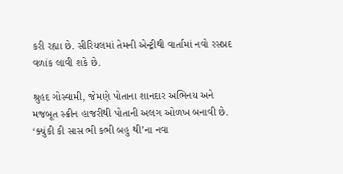કરી રહ્યા છે. સીરિયલમાં તેમની એન્ટ્રીથી વાર્તામાં નવો રસપ્રદ વળાંક લાવી શકે છે.

શ્રુહદ ગોસ્વામી, જેમણે પોતાના શાનદાર અભિનય અને મજબૂત સ્ક્રીન હાજરીથી પોતાની અલગ ઓળખ બનાવી છે. ‘ક્યુંકી કી સાસ ભી કભી બહુ થી’ના નવા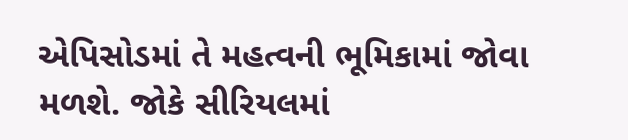એપિસોડમાં તે મહત્વની ભૂમિકામાં જોવા મળશે. જોકે સીરિયલમાં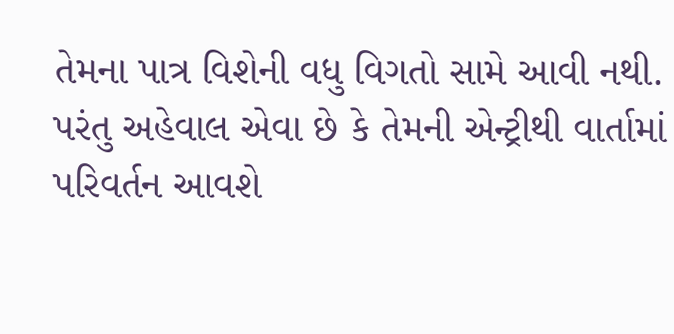તેમના પાત્ર વિશેની વધુ વિગતો સામે આવી નથી. પરંતુ અહેવાલ એવા છે કે તેમની એન્ટ્રીથી વાર્તામાં પરિવર્તન આવશે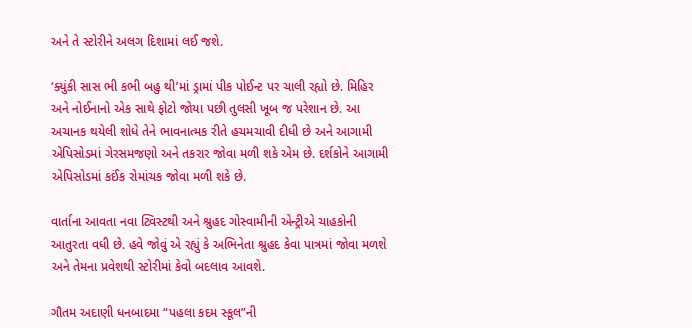અને તે સ્ટોરીને અલગ દિશામાં લઈ જશે.

‘ક્યુંકી સાસ ભી કભી બહુ થી’માં ડ્રામાં પીક પોઈન્ટ પર ચાલી રહ્યો છે. મિહિર અને નોઈનાનો એક સાથે ફોટો જોયા પછી તુલસી ખૂબ જ પરેશાન છે. આ અચાનક થયેલી શોધે તેને ભાવનાત્મક રીતે હચમચાવી દીધી છે અને આગામી એપિસોડમાં ગેરસમજણો અને તકરાર જોવા મળી શકે એમ છે. દર્શકોને આગામી એપિસોડમાં કઈંક રોમાંચક જોવા મળી શકે છે.

વાર્તાના આવતા નવા ટ્વિસ્ટથી અને શ્રુહદ ગોસ્વામીની એન્ટ્રીએ ચાહકોની આતુરતા વધી છે. હવે જોવું એ રહ્યું કે અભિનેતા શ્રુહદ કેવા પાત્રમાં જોવા મળશે અને તેમના પ્રવેશથી સ્ટોરીમાં કેવો બદલાવ આવશે.

ગૌતમ અદાણી ધનબાદમા “પહલા કદમ સ્કૂલ”ની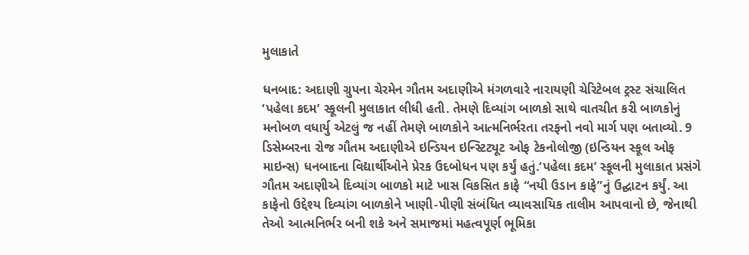મુલાકાતે

ધનબાદ: અદાણી ગ્રુપના ચેરમેન ગૌતમ અદાણીએ મંગળવારે નારાયણી ચેરિટેબલ ટ્રસ્ટ સંચાલિત ‘પહેલા કદમ’ સ્કૂલની મુલાકાત લીધી હતી. તેમણે દિવ્યાંગ બાળકો સાથે વાતચીત કરી બાળકોનું મનોબળ વધાર્યુ એટલું જ નહીં તેમણે બાળકોને આત્મનિર્ભરતા તરફનો નવો માર્ગ પણ બતાવ્યો. 9 ડિસેમ્બરના રોજ ગૌતમ અદાણીએ ઇન્ડિયન ઇન્સ્ટિટ્યૂટ ઓફ ટેકનોલોજી (ઇન્ડિયન સ્કૂલ ઓફ માઇન્સ) ધનબાદના વિદ્યાર્થીઓને પ્રેરક ઉદબોધન પણ કર્યું હતું.‘પહેલા કદમ’ સ્કૂલની મુલાકાત પ્રસંગે ગૌતમ અદાણીએ દિવ્યાંગ બાળકો માટે ખાસ વિકસિત કાફે “નયી ઉડાન કાફે”નું ઉદ્ઘાટન કર્યું. આ કાફેનો ઉદ્દેશ્ય દિવ્યાંગ બાળકોને ખાણી-પીણી સંબંધિત વ્યાવસાયિક તાલીમ આપવાનો છે, જેનાથી તેઓ આત્મનિર્ભર બની શકે અને સમાજમાં મહત્વપૂર્ણ ભૂમિકા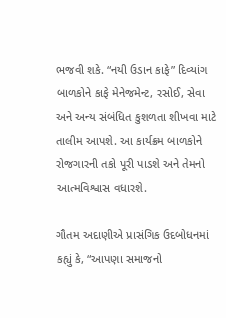ભજવી શકે. “નયી ઉડાન કાફે” દિવ્યાંગ બાળકોને કાફે મેનેજમેન્ટ, રસોઈ, સેવા અને અન્ય સંબંધિત કુશળતા શીખવા માટે તાલીમ આપશે. આ કાર્યક્રમ બાળકોને રોજગારની તકો પૂરી પાડશે અને તેમનો આત્મવિશ્વાસ વધારશે.

ગૌતમ અદાણીએ પ્રાસંગિક ઉદબોધનમાં કહ્યું કે, “આપણા સમાજનો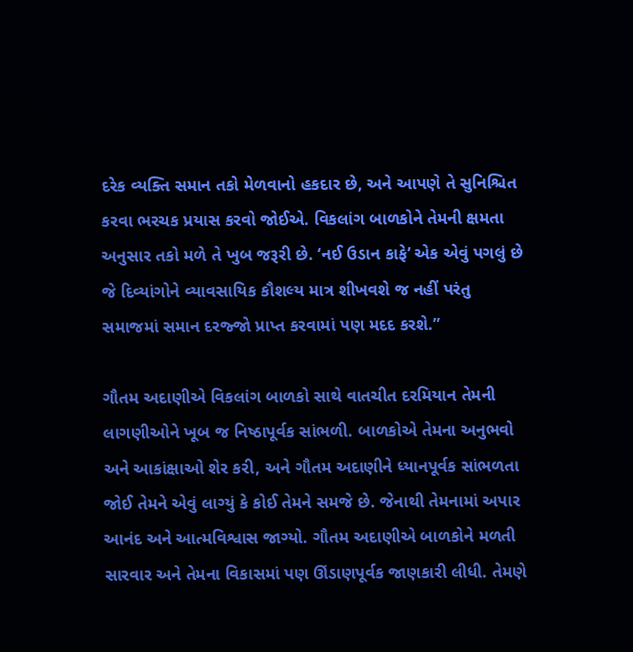દરેક વ્યક્તિ સમાન તકો મેળવાનો હકદાર છે, અને આપણે તે સુનિશ્ચિત કરવા ભરચક પ્રયાસ કરવો જોઈએ. વિકલાંગ બાળકોને તેમની ક્ષમતા અનુસાર તકો મળે તે ખુબ જરૂરી છે. ‘નઈ ઉડાન કાફે’ એક એવું પગલું છે જે દિવ્યાંગોને વ્યાવસાયિક કૌશલ્ય માત્ર શીખવશે જ નહીં પરંતુ સમાજમાં સમાન દરજ્જો પ્રાપ્ત કરવામાં પણ મદદ કરશે.”

ગૌતમ અદાણીએ વિકલાંગ બાળકો સાથે વાતચીત દરમિયાન તેમની લાગણીઓને ખૂબ જ નિષ્ઠાપૂર્વક સાંભળી. બાળકોએ તેમના અનુભવો અને આકાંક્ષાઓ શેર કરી, અને ગૌતમ અદાણીને ધ્યાનપૂર્વક સાંભળતા જોઈ તેમને એવું લાગ્યું કે કોઈ તેમને સમજે છે. જેનાથી તેમનામાં અપાર આનંદ અને આત્મવિશ્વાસ જાગ્યો. ગૌતમ અદાણીએ બાળકોને મળતી સારવાર અને તેમના વિકાસમાં પણ ઊંડાણપૂર્વક જાણકારી લીધી. તેમણે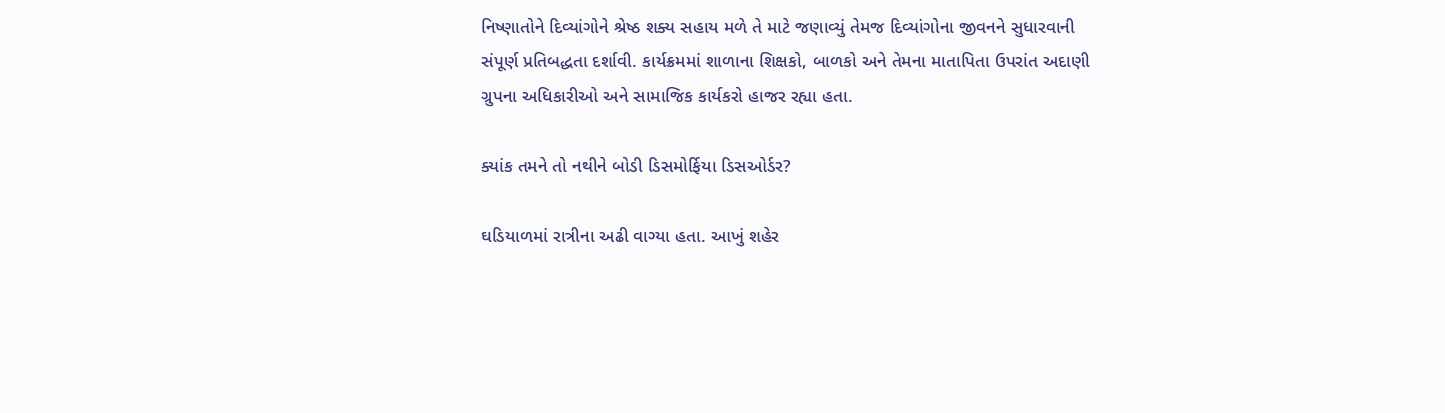નિષ્ણાતોને દિવ્યાંગોને શ્રેષ્ઠ શક્ય સહાય મળે તે માટે જણાવ્યું તેમજ દિવ્યાંગોના જીવનને સુધારવાની સંપૂર્ણ પ્રતિબદ્ધતા દર્શાવી. કાર્યક્રમમાં શાળાના શિક્ષકો, બાળકો અને તેમના માતાપિતા ઉપરાંત અદાણી ગ્રુપના અધિકારીઓ અને સામાજિક કાર્યકરો હાજર રહ્યા હતા.

ક્યાંક તમને તો નથીને બોડી ડિસમોર્ફિયા ડિસઓર્ડર?

ઘડિયાળમાં રાત્રીના અઢી વાગ્યા હતા. આખું શહેર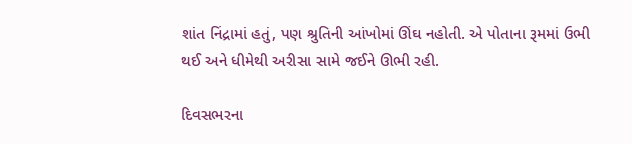શાંત નિંદ્રામાં હતું, પણ શ્રુતિની આંખોમાં ઊંઘ નહોતી. એ પોતાના રૂમમાં ઉભી થઈ અને ધીમેથી અરીસા સામે જઈને ઊભી રહી.

દિવસભરના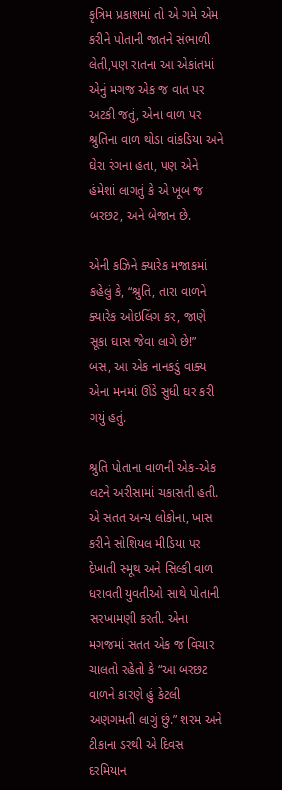કૃત્રિમ પ્રકાશમાં તો એ ગમે એમ કરીને પોતાની જાતને સંભાળી લેતી,પણ રાતના આ એકાંતમાં એનું મગજ એક જ વાત પર અટકી જતું, એના વાળ પર શ્રુતિના વાળ થોડા વાંકડિયા અને ઘેરા રંગના હતા, પણ એને હંમેશાં લાગતું કે એ ખૂબ જ બરછટ, અને બેજાન છે.

એની કઝિને ક્યારેક મજાકમાં કહેલું કે, “શ્રુતિ, તારા વાળને ક્યારેક ઓઇલિંગ કર, જાણે સૂકા ઘાસ જેવા લાગે છે!”  બસ, આ એક નાનકડું વાક્ય એના મનમાં ઊંડે સુધી ઘર કરી ગયું હતું.

શ્રુતિ પોતાના વાળની એક-એક લટને અરીસામાં ચકાસતી હતી. એ સતત અન્ય લોકોના, ખાસ કરીને સોશિયલ મીડિયા પર દેખાતી સ્મૂથ અને સિલ્કી વાળ ધરાવતી યુવતીઓ સાથે પોતાની સરખામણી કરતી. એના મગજમાં સતત એક જ વિચાર ચાલતો રહેતો કે “આ બરછટ વાળને કારણે હું કેટલી અણગમતી લાગું છું.” શરમ અને ટીકાના ડરથી એ દિવસ દરમિયાન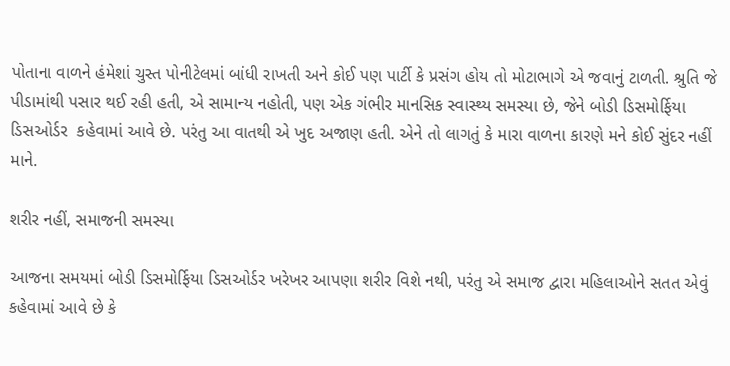પોતાના વાળને હંમેશાં ચુસ્ત પોનીટેલમાં બાંધી રાખતી અને કોઈ પણ પાર્ટી કે પ્રસંગ હોય તો મોટાભાગે એ જવાનું ટાળતી. શ્રુતિ જે પીડામાંથી પસાર થઈ રહી હતી, એ સામાન્ય નહોતી, પણ એક ગંભીર માનસિક સ્વાસ્થ્ય સમસ્યા છે, જેને બોડી ડિસમોર્ફિયા ડિસઓર્ડર  કહેવામાં આવે છે. પરંતુ આ વાતથી એ ખુદ અજાણ હતી. એને તો લાગતું કે મારા વાળના કારણે મને કોઈ સુંદર નહીં માને.

શરીર નહીં, સમાજની સમસ્યા

આજના સમયમાં બોડી ડિસમોર્ફિયા ડિસઓર્ડર ખરેખર આપણા શરીર વિશે નથી, પરંતુ એ સમાજ દ્વારા મહિલાઓને સતત એવું કહેવામાં આવે છે કે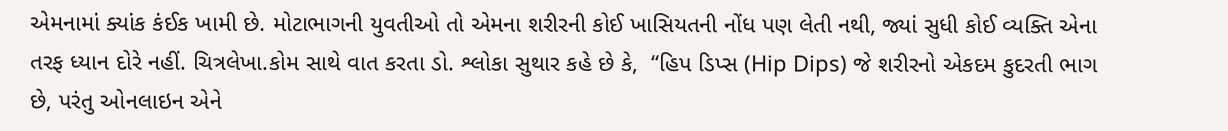એમનામાં ક્યાંક કંઈક ખામી છે. મોટાભાગની યુવતીઓ તો એમના શરીરની કોઈ ખાસિયતની નોંધ પણ લેતી નથી, જ્યાં સુધી કોઈ વ્યક્તિ એના તરફ ધ્યાન દોરે નહીં. ચિત્રલેખા.કોમ સાથે વાત કરતા ડો. શ્લોકા સુથાર કહે છે કે,  “હિપ ડિપ્સ (Hip Dips) જે શરીરનો એકદમ કુદરતી ભાગ છે, પરંતુ ઓનલાઇન એને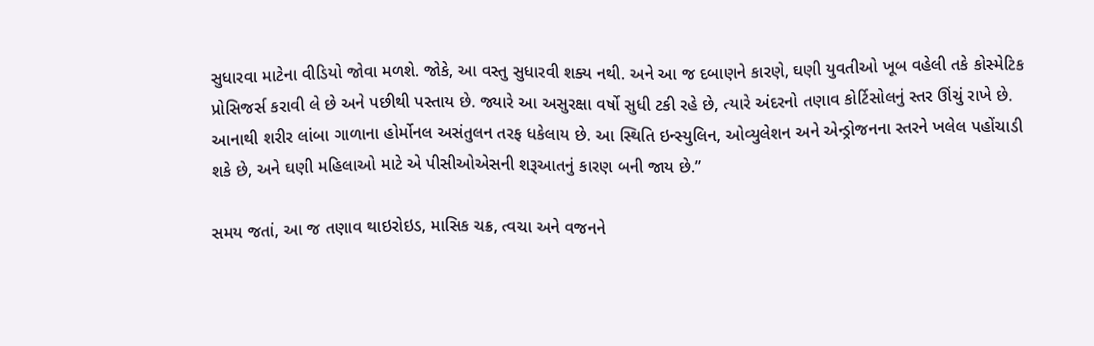સુધારવા માટેના વીડિયો જોવા મળશે. જોકે, આ વસ્તુ સુધારવી શક્ય નથી. અને આ જ દબાણને કારણે, ઘણી યુવતીઓ ખૂબ વહેલી તકે કોસ્મેટિક પ્રોસિજર્સ કરાવી લે છે અને પછીથી પસ્તાય છે. જ્યારે આ અસુરક્ષા વર્ષો સુધી ટકી રહે છે, ત્યારે અંદરનો તણાવ કોર્ટિસોલનું સ્તર ઊંચું રાખે છે. આનાથી શરીર લાંબા ગાળાના હોર્મોનલ અસંતુલન તરફ ધકેલાય છે. આ સ્થિતિ ઇન્સ્યુલિન, ઓવ્યુલેશન અને એન્ડ્રોજનના સ્તરને ખલેલ પહોંચાડી શકે છે, અને ઘણી મહિલાઓ માટે એ પીસીઓએસની શરૂઆતનું કારણ બની જાય છે.”

સમય જતાં, આ જ તણાવ થાઇરોઇડ, માસિક ચક્ર, ત્વચા અને વજનને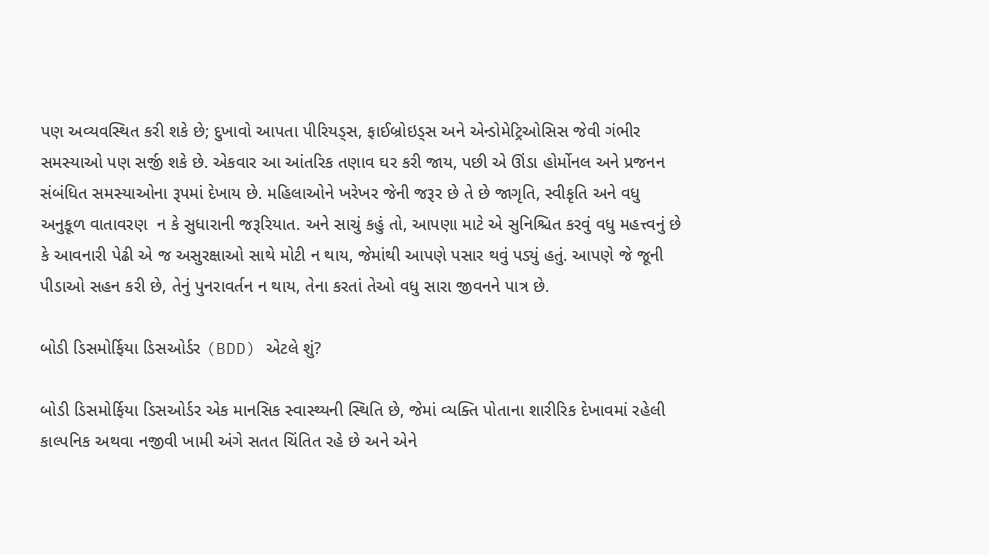પણ અવ્યવસ્થિત કરી શકે છે; દુખાવો આપતા પીરિયડ્સ, ફાઈબ્રોઇડ્સ અને એન્ડોમેટ્રિઓસિસ જેવી ગંભીર સમસ્યાઓ પણ સર્જી શકે છે. એકવાર આ આંતરિક તણાવ ઘર કરી જાય, પછી એ ઊંડા હોર્મોનલ અને પ્રજનન સંબંધિત સમસ્યાઓના રૂપમાં દેખાય છે. મહિલાઓને ખરેખર જેની જરૂર છે તે છે જાગૃતિ, સ્વીકૃતિ અને વધુ અનુકૂળ વાતાવરણ  ન કે સુધારાની જરૂરિયાત. અને સાચું કહું તો, આપણા માટે એ સુનિશ્ચિત કરવું વધુ મહત્ત્વનું છે કે આવનારી પેઢી એ જ અસુરક્ષાઓ સાથે મોટી ન થાય, જેમાંથી આપણે પસાર થવું પડ્યું હતું. આપણે જે જૂની પીડાઓ સહન કરી છે, તેનું પુનરાવર્તન ન થાય, તેના કરતાં તેઓ વધુ સારા જીવનને પાત્ર છે.

બોડી ડિસમોર્ફિયા ડિસઓર્ડર (BDD) એટલે શું?

બોડી ડિસમોર્ફિયા ડિસઓર્ડર એક માનસિક સ્વાસ્થ્યની સ્થિતિ છે, જેમાં વ્યક્તિ પોતાના શારીરિક દેખાવમાં રહેલી કાલ્પનિક અથવા નજીવી ખામી અંગે સતત ચિંતિત રહે છે અને એને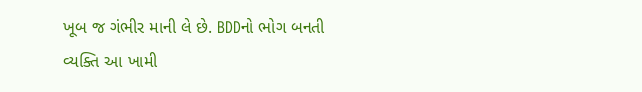ખૂબ જ ગંભીર માની લે છે. BDDનો ભોગ બનતી વ્યક્તિ આ ખામી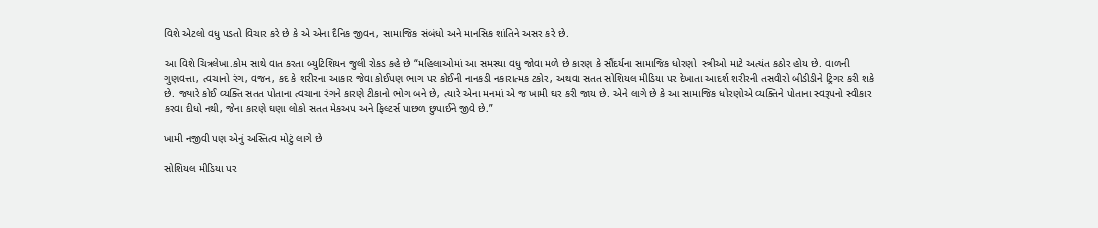વિશે એટલો વધુ પડતો વિચાર કરે છે કે એ એના દૈનિક જીવન, સામાજિક સંબંધો અને માનસિક શાંતિને અસર કરે છે.

આ વિશે ચિત્રલેખા.કોમ સાથે વાત કરતા બ્યુટિશિયન જુલી રોકડ કહે છે “મહિલાઓમાં આ સમસ્યા વધુ જોવા મળે છે કારણ કે સૌંદર્યના સામાજિક ધોરણો  સ્ત્રીઓ માટે અત્યંત કઠોર હોય છે. વાળની ગુણવત્તા, ત્વચાનો રંગ, વજન, કદ કે શરીરના આકાર જેવા કોઈપણ ભાગ પર કોઈની નાનકડી નકારાત્મક ટકોર, અથવા સતત સોશિયલ મીડિયા પર દેખાતા આદર્શ શરીરની તસવીરો બીડીડીને ટ્રિગર કરી શકે છે. જ્યારે કોઈ વ્યક્તિ સતત પોતાના ત્વચાના રંગને કારણે ટીકાનો ભોગ બને છે, ત્યારે એના મનમાં એ જ ખામી ઘર કરી જાય છે. એને લાગે છે કે આ સામાજિક ધોરણોએ વ્યક્તિને પોતાના સ્વરૂપનો સ્વીકાર કરવા દીધો નથી, જેના કારણે ઘણા લોકો સતત મેકઅપ અને ફિલ્ટર્સ પાછળ છુપાઈને જીવે છે.”

ખામી નજીવી પણ એનું અસ્તિત્વ મોટું લાગે છે

સોશિયલ મીડિયા પર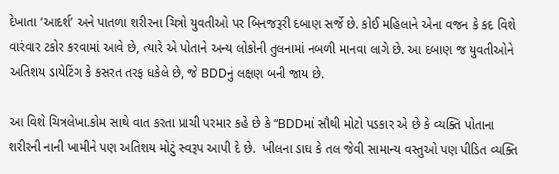દેખાતા ‘આદર્શ’ અને પાતળા શરીરના ચિત્રો યુવતીઓ પર બિનજરૂરી દબાણ સર્જે છે. કોઈ મહિલાને એના વજન કે કદ વિશે વારંવાર ટકોર કરવામાં આવે છે, ત્યારે એ પોતાને અન્ય લોકોની તુલનામાં નબળી માનવા લાગે છે. આ દબાણ જ યુવતીઓને અતિશય ડાયેટિંગ કે કસરત તરફ ધકેલે છે, જે BDDનું લક્ષણ બની જાય છે.

આ વિશે ચિત્રલેખા.કોમ સાથે વાત કરતા પ્રાચી પરમાર કહે છે કે “BDDમાં સૌથી મોટો પડકાર એ છે કે વ્યક્તિ પોતાના શરીરની નાની ખામીને પણ અતિશય મોટું સ્વરૂપ આપી દે છે.  ખીલના ડાઘ કે તલ જેવી સામાન્ય વસ્તુઓ પણ પીડિત વ્યક્તિ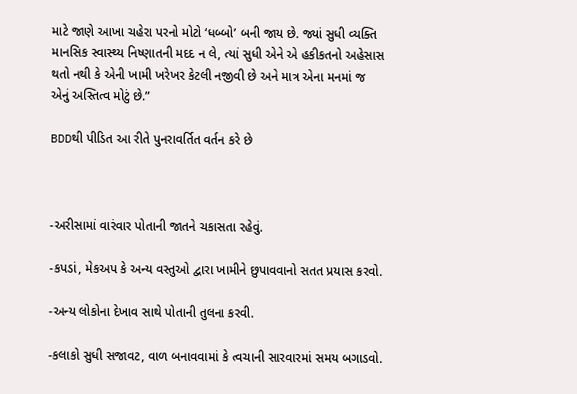માટે જાણે આખા ચહેરા પરનો મોટો ‘ધબ્બો’ બની જાય છે. જ્યાં સુધી વ્યક્તિ માનસિક સ્વાસ્થ્ય નિષ્ણાતની મદદ ન લે, ત્યાં સુધી એને એ હકીકતનો અહેસાસ થતો નથી કે એની ખામી ખરેખર કેટલી નજીવી છે અને માત્ર એના મનમાં જ એનું અસ્તિત્વ મોટું છે.”

BDDથી પીડિત આ રીતે પુનરાવર્તિત વર્તન કરે છે



-અરીસામાં વારંવાર પોતાની જાતને ચકાસતા રહેવું.

-કપડાં, મેકઅપ કે અન્ય વસ્તુઓ દ્વારા ખામીને છુપાવવાનો સતત પ્રયાસ કરવો.

-અન્ય લોકોના દેખાવ સાથે પોતાની તુલના કરવી.

-કલાકો સુધી સજાવટ, વાળ બનાવવામાં કે ત્વચાની સારવારમાં સમય બગાડવો.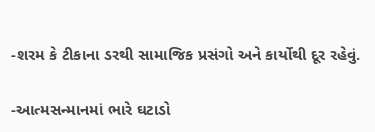-શરમ કે ટીકાના ડરથી સામાજિક પ્રસંગો અને કાર્યોથી દૂર રહેવું.

-આત્મસન્માનમાં ભારે ઘટાડો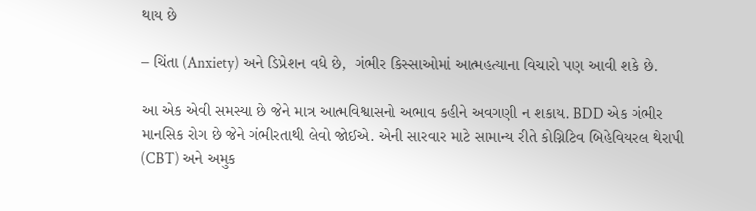થાય છે

– ચિંતા (Anxiety) અને ડિપ્રેશન વધે છે,  ગંભીર કિસ્સાઓમાં આત્મહત્યાના વિચારો પણ આવી શકે છે.

આ એક એવી સમસ્યા છે જેને માત્ર આત્મવિશ્વાસનો અભાવ કહીને અવગણી ન શકાય. BDD એક ગંભીર માનસિક રોગ છે જેને ગંભીરતાથી લેવો જોઈએ. એની સારવાર માટે સામાન્ય રીતે કોગ્નિટિવ બિહેવિયરલ થેરાપી (CBT) અને અમુક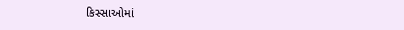કિસ્સાઓમાં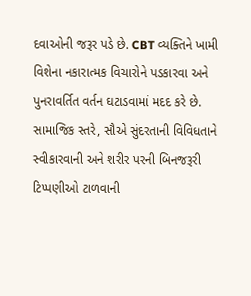દવાઓની જરૂર પડે છે. CBT વ્યક્તિને ખામી વિશેના નકારાત્મક વિચારોને પડકારવા અને પુનરાવર્તિત વર્તન ઘટાડવામાં મદદ કરે છે. સામાજિક સ્તરે, સૌએ સુંદરતાની વિવિધતાને સ્વીકારવાની અને શરીર પરની બિનજરૂરી ટિપ્પણીઓ ટાળવાની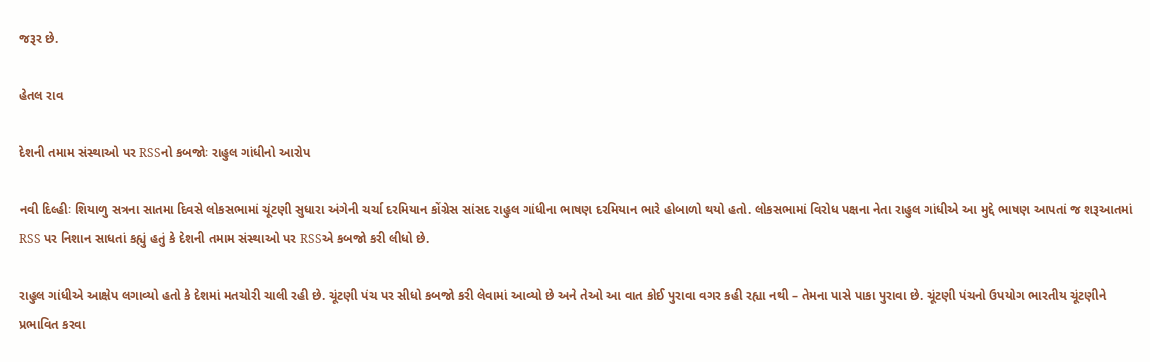જરૂર છે.

હેતલ રાવ

દેશની તમામ સંસ્થાઓ પર RSSનો કબજોઃ રાહુલ ગાંધીનો આરોપ

નવી દિલ્હીઃ શિયાળુ સત્રના સાતમા દિવસે લોકસભામાં ચૂંટણી સુધારા અંગેની ચર્ચા દરમિયાન કોંગ્રેસ સાંસદ રાહુલ ગાંધીના ભાષણ દરમિયાન ભારે હોબાળો થયો હતો. લોકસભામાં વિરોધ પક્ષના નેતા રાહુલ ગાંધીએ આ મુદ્દે ભાષણ આપતાં જ શરૂઆતમાં RSS પર નિશાન સાધતાં કહ્યું હતું કે દેશની તમામ સંસ્થાઓ પર RSSએ કબજો કરી લીધો છે.

રાહુલ ગાંધીએ આક્ષેપ લગાવ્યો હતો કે દેશમાં મતચોરી ચાલી રહી છે. ચૂંટણી પંચ પર સીધો કબજો કરી લેવામાં આવ્યો છે અને તેઓ આ વાત કોઈ પુરાવા વગર કહી રહ્યા નથી – તેમના પાસે પાકા પુરાવા છે. ચૂંટણી પંચનો ઉપયોગ ભારતીય ચૂંટણીને પ્રભાવિત કરવા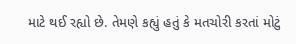માટે થઈ રહ્યો છે. તેમણે કહ્યું હતું કે મતચોરી કરતાં મોટું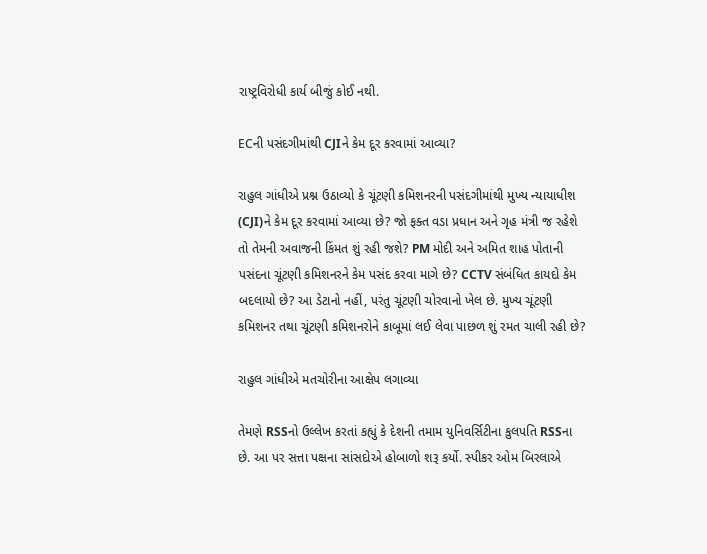રાષ્ટ્રવિરોધી કાર્ય બીજું કોઈ નથી.

ECની પસંદગીમાંથી CJIને કેમ દૂર કરવામાં આવ્યા?

રાહુલ ગાંધીએ પ્રશ્ન ઉઠાવ્યો કે ચૂંટણી કમિશનરની પસંદગીમાંથી મુખ્ય ન્યાયાધીશ (CJI)ને કેમ દૂર કરવામાં આવ્યા છે? જો ફક્ત વડા પ્રધાન અને ગૃહ મંત્રી જ રહેશે તો તેમની અવાજની કિંમત શું રહી જશે? PM મોદી અને અમિત શાહ પોતાની પસંદના ચૂંટણી કમિશનરને કેમ પસંદ કરવા માગે છે? CCTV સંબંધિત કાયદો કેમ બદલાયો છે? આ ડેટાનો નહીં, પરંતુ ચૂંટણી ચોરવાનો ખેલ છે. મુખ્ય ચૂંટણી કમિશનર તથા ચૂંટણી કમિશનરોને કાબૂમાં લઈ લેવા પાછળ શું રમત ચાલી રહી છે?

રાહુલ ગાંધીએ મતચોરીના આક્ષેપ લગાવ્યા

તેમણે RSSનો ઉલ્લેખ કરતાં કહ્યું કે દેશની તમામ યુનિવર્સિટીના કુલપતિ RSSના છે. આ પર સત્તા પક્ષના સાંસદોએ હોબાળો શરૂ કર્યો. સ્પીકર ઓમ બિરલાએ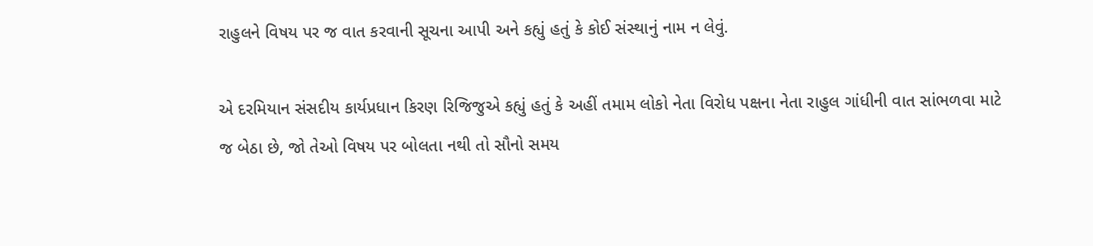રાહુલને વિષય પર જ વાત કરવાની સૂચના આપી અને કહ્યું હતું કે કોઈ સંસ્થાનું નામ ન લેવું.

એ દરમિયાન સંસદીય કાર્યપ્રધાન કિરણ રિજિજુએ કહ્યું હતું કે અહીં તમામ લોકો નેતા વિરોધ પક્ષના નેતા રાહુલ ગાંધીની વાત સાંભળવા માટે જ બેઠા છે, જો તેઓ વિષય પર બોલતા નથી તો સૌનો સમય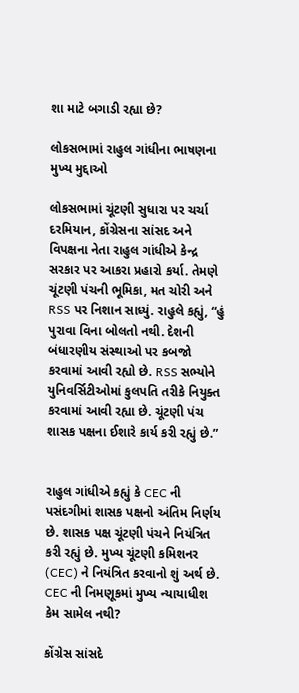શા માટે બગાડી રહ્યા છે?

લોકસભામાં રાહુલ ગાંધીના ભાષણના મુખ્ય મુદ્દાઓ

લોકસભામાં ચૂંટણી સુધારા પર ચર્ચા દરમિયાન, કોંગ્રેસના સાંસદ અને વિપક્ષના નેતા રાહુલ ગાંધીએ કેન્દ્ર સરકાર પર આકરા પ્રહારો કર્યા. તેમણે ચૂંટણી પંચની ભૂમિકા, મત ચોરી અને RSS પર નિશાન સાધ્યું. રાહુલે કહ્યું, “હું પુરાવા વિના બોલતો નથી. દેશની બંધારણીય સંસ્થાઓ પર કબજો કરવામાં આવી રહ્યો છે. RSS સભ્યોને યુનિવર્સિટીઓમાં કુલપતિ તરીકે નિયુક્ત કરવામાં આવી રહ્યા છે. ચૂંટણી પંચ શાસક પક્ષના ઈશારે કાર્ય કરી રહ્યું છે.”


રાહુલ ગાંધીએ કહ્યું કે CEC ની પસંદગીમાં શાસક પક્ષનો અંતિમ નિર્ણય છે. શાસક પક્ષ ચૂંટણી પંચને નિયંત્રિત કરી રહ્યું છે. મુખ્ય ચૂંટણી કમિશનર (CEC) ને નિયંત્રિત કરવાનો શું અર્થ છે. CEC ની નિમણૂકમાં મુખ્ય ન્યાયાધીશ કેમ સામેલ નથી?

કોંગ્રેસ સાંસદે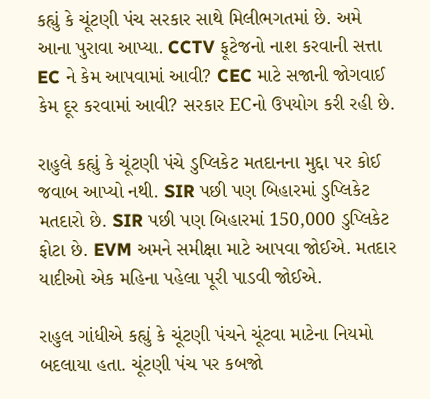કહ્યું કે ચૂંટણી પંચ સરકાર સાથે મિલીભગતમાં છે. અમે આના પુરાવા આપ્યા. CCTV ફૂટેજનો નાશ કરવાની સત્તા EC ને કેમ આપવામાં આવી? CEC માટે સજાની જોગવાઈ કેમ દૂર કરવામાં આવી? સરકાર ECનો ઉપયોગ કરી રહી છે.

રાહુલે કહ્યું કે ચૂંટણી પંચે ડુપ્લિકેટ મતદાનના મુદ્દા પર કોઈ જવાબ આપ્યો નથી. SIR પછી પણ બિહારમાં ડુપ્લિકેટ મતદારો છે. SIR પછી પણ બિહારમાં 150,000 ડુપ્લિકેટ ફોટા છે. EVM અમને સમીક્ષા માટે આપવા જોઈએ. મતદાર યાદીઓ એક મહિના પહેલા પૂરી પાડવી જોઈએ.

રાહુલ ગાંધીએ કહ્યું કે ચૂંટણી પંચને ચૂંટવા માટેના નિયમો બદલાયા હતા. ચૂંટણી પંચ પર કબજો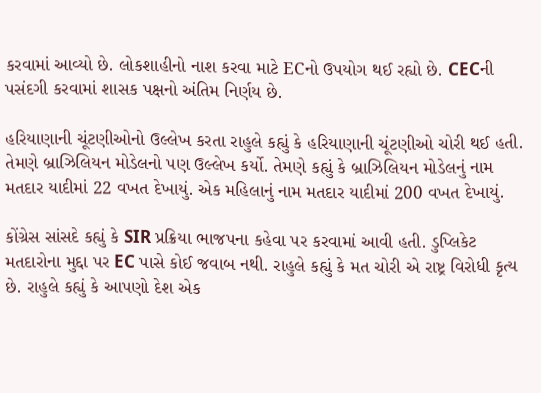કરવામાં આવ્યો છે. લોકશાહીનો નાશ કરવા માટે ECનો ઉપયોગ થઈ રહ્યો છે. CECની પસંદગી કરવામાં શાસક પક્ષનો અંતિમ નિર્ણય છે.

હરિયાણાની ચૂંટણીઓનો ઉલ્લેખ કરતા રાહુલે કહ્યું કે હરિયાણાની ચૂંટણીઓ ચોરી થઈ હતી. તેમણે બ્રાઝિલિયન મોડેલનો પણ ઉલ્લેખ કર્યો. તેમણે કહ્યું કે બ્રાઝિલિયન મોડેલનું નામ મતદાર યાદીમાં 22 વખત દેખાયું. એક મહિલાનું નામ મતદાર યાદીમાં 200 વખત દેખાયું.

કોંગ્રેસ સાંસદે કહ્યું કે SIR પ્રક્રિયા ભાજપના કહેવા પર કરવામાં આવી હતી. ડુપ્લિકેટ મતદારોના મુદ્દા પર EC પાસે કોઈ જવાબ નથી. રાહુલે કહ્યું કે મત ચોરી એ રાષ્ટ્ર વિરોધી કૃત્ય છે. રાહુલે કહ્યું કે આપણો દેશ એક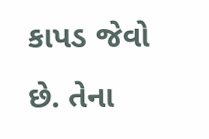કાપડ જેવો છે. તેના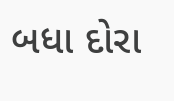બધા દોરા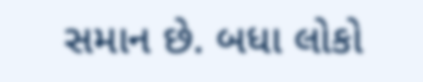સમાન છે. બધા લોકો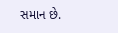સમાન છે.